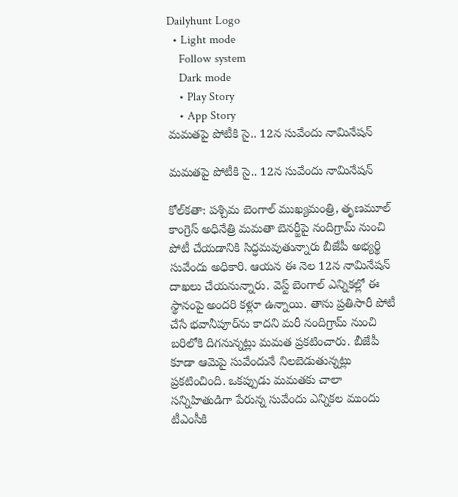Dailyhunt Logo
  • Light mode
    Follow system
    Dark mode
    • Play Story
    • App Story
మమతపై పోటీకి సై.. 12న సువేందు నామినేషన్‌

మమతపై పోటీకి సై.. 12న సువేందు నామినేషన్‌

కోల్‌కతా: పశ్చిమ బెంగాల్ ముఖ్యమంత్రి, తృణమూల్ కాంగ్రెస్ అధినేత్రి మమతా బెనర్జీపై నందిగ్రామ్ నుంచి పోటీ చేయడానికి సిద్ధమవుతున్నారు బీజేపీ అభ్యర్థి సువేందు అధికారి. ఆయన ఈ నెల 12న నామినేషన్ దాఖలు చేయనున్నారు. వెస్ట్ బెంగాల్ ఎన్నికల్లో ఈ స్థానంపై అందరి కళ్లూ ఉన్నాయి. తాను ప్రతిసారీ పోటీ చేసే భవానీపూర్‌ను కాదని మరీ నందిగ్రామ్ నుంచి బరిలోకి దిగనున్నట్లు మమత ప్రకటించారు. బీజేపీ కూడా ఆమెపై సువేందునే నిలబెడుతున్నట్లు ప్రకటించింది. ఒకప్పుడు మమతకు చాలా సన్నిహితుడిగా పేరున్న సువేందు ఎన్నికల ముందు టీఎంసీకి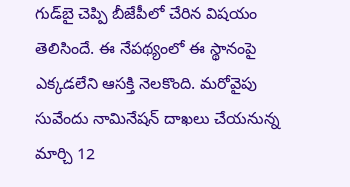గుడ్‌బై చెప్పి బీజేపీలో చేరిన విషయం తెలిసిందే. ఈ నేపథ్యంలో ఈ స్థానంపై ఎక్కడలేని ఆసక్తి నెలకొంది. మరోవైపు సువేందు నామినేషన్ దాఖలు చేయనున్న మార్చి 12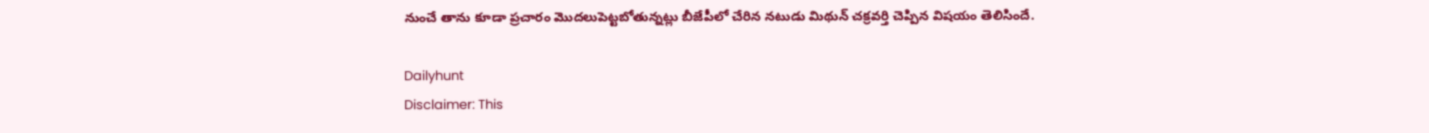నుంచే తాను కూడా ప్రచారం మొదలుపెట్టబోతున్నట్లు బీజేపీలో చేరిన నటుడు మిథున్ చక్రవర్తి చెప్పిన విషయం తెలిసిందే.

Dailyhunt
Disclaimer: This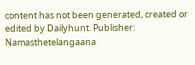content has not been generated, created or edited by Dailyhunt. Publisher: Namasthetelangaana